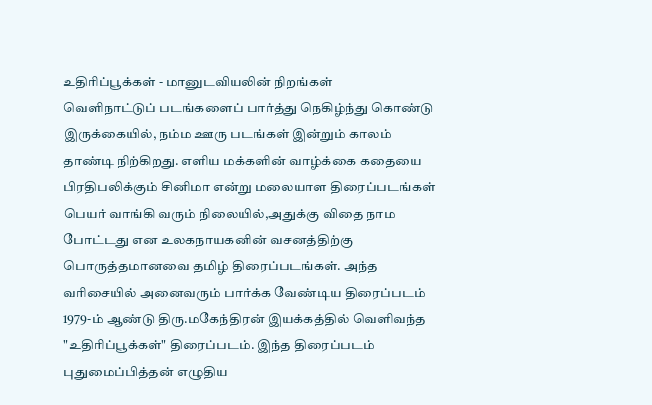உதிரிப்பூக்கள் - மானுடவியலின் நிறங்கள்
வெளிநாட்டுப் படங்களைப் பார்த்து நெகிழ்ந்து கொண்டு இருக்கையில், நம்ம ஊரு படங்கள் இன்றும் காலம் தாண்டி நிற்கிறது. எளிய மக்களின் வாழ்க்கை கதையை பிரதிபலிக்கும் சினிமா என்று மலையாள திரைப்படங்கள் பெயர் வாங்கி வரும் நிலையில்,அதுக்கு விதை நாம போட்டது என உலகநாயகனின் வசனத்திற்கு பொருத்தமானவை தமிழ் திரைப்படங்கள். அந்த வரிசையில் அனைவரும் பார்க்க வேண்டிய திரைப்படம் 1979-ம் ஆண்டு திரு.மகேந்திரன் இயக்கத்தில் வெளிவந்த "உதிரிப்பூக்கள்" திரைப்படம். இந்த திரைப்படம் புதுமைப்பித்தன் எழுதிய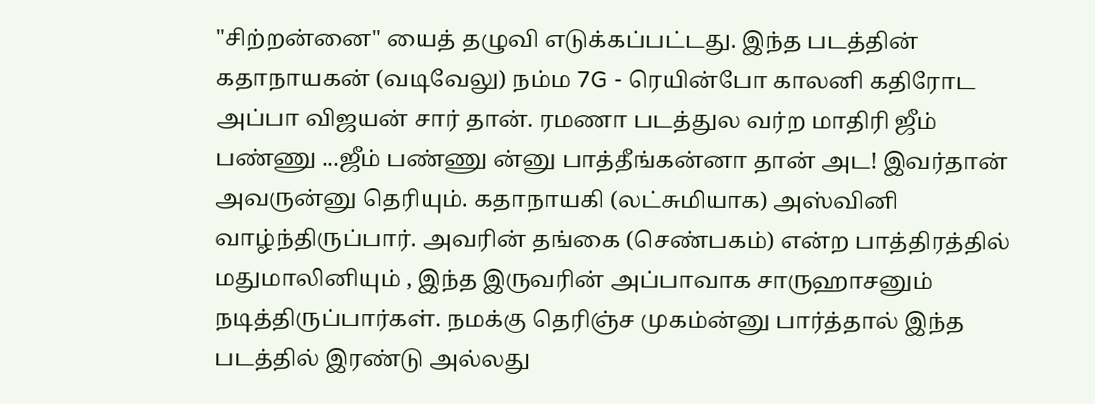"சிற்றன்னை" யைத் தழுவி எடுக்கப்பட்டது. இந்த படத்தின் கதாநாயகன் (வடிவேலு) நம்ம 7G - ரெயின்போ காலனி கதிரோட அப்பா விஜயன் சார் தான். ரமணா படத்துல வர்ற மாதிரி ஜீம் பண்ணு ...ஜீம் பண்ணு ன்னு பாத்தீங்கன்னா தான் அட! இவர்தான் அவருன்னு தெரியும். கதாநாயகி (லட்சுமியாக) அஸ்வினி வாழ்ந்திருப்பார். அவரின் தங்கை (செண்பகம்) என்ற பாத்திரத்தில் மதுமாலினியும் , இந்த இருவரின் அப்பாவாக சாருஹாசனும் நடித்திருப்பார்கள். நமக்கு தெரிஞ்ச முகம்ன்னு பார்த்தால் இந்த படத்தில் இரண்டு அல்லது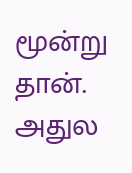மூன்று தான். அதுல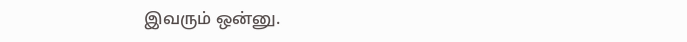இவரும் ஒன்னு.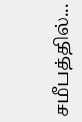சமீபத்தில்...